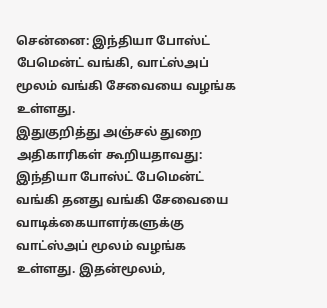சென்னை: இந்தியா போஸ்ட் பேமென்ட் வங்கி, வாட்ஸ்அப் மூலம் வங்கி சேவையை வழங்க உள்ளது.
இதுகுறித்து அஞ்சல் துறை அதிகாரிகள் கூறியதாவது: இந்தியா போஸ்ட் பேமென்ட் வங்கி தனது வங்கி சேவையை வாடிக்கையாளர்களுக்கு வாட்ஸ்அப் மூலம் வழங்க உள்ளது. இதன்மூலம்,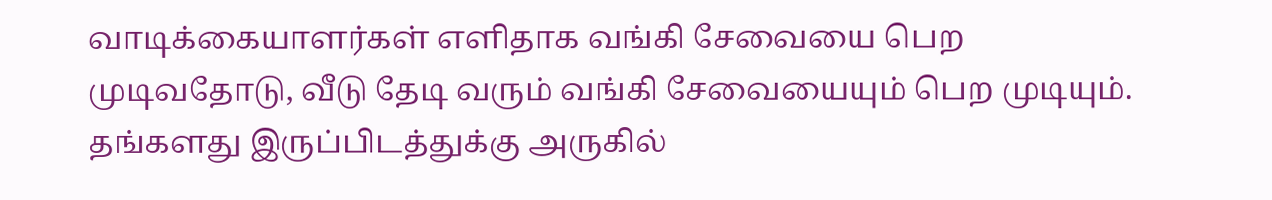வாடிக்கையாளர்கள் எளிதாக வங்கி சேவையை பெற முடிவதோடு, வீடு தேடி வரும் வங்கி சேவையையும் பெற முடியும். தங்களது இருப்பிடத்துக்கு அருகில்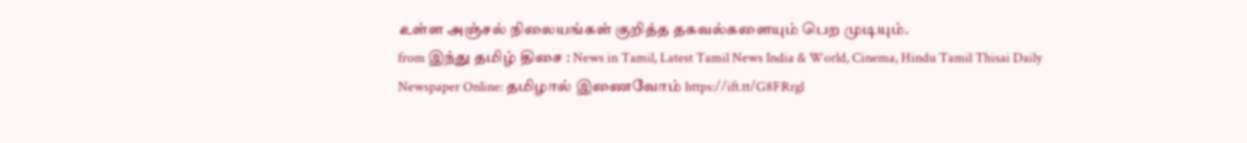உள்ள அஞ்சல் நிலையங்கள் குறித்த தகவல்களையும் பெற முடியும்.
from இந்து தமிழ் திசை : News in Tamil, Latest Tamil News India & World, Cinema, Hindu Tamil Thisai Daily Newspaper Online: தமிழால் இணைவோம் https://ift.tt/G8FRrgl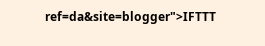ref=da&site=blogger">IFTTT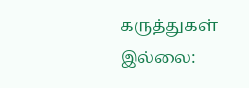கருத்துகள் இல்லை: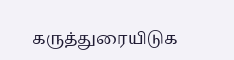கருத்துரையிடுக